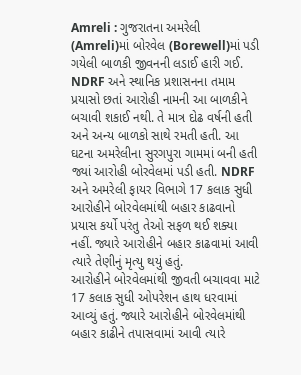Amreli : ગુજરાતના અમરેલી (Amreli)માં બોરવેલ (Borewell)માં પડી ગયેલી બાળકી જીવનની લડાઈ હારી ગઈ. NDRF અને સ્થાનિક પ્રશાસનના તમામ પ્રયાસો છતાં આરોહી નામની આ બાળકીને બચાવી શકાઈ નથી. તે માત્ર દોઢ વર્ષની હતી અને અન્ય બાળકો સાથે રમતી હતી. આ ઘટના અમરેલીના સુરગપુરા ગામમાં બની હતી જ્યાં આરોહી બોરવેલમાં પડી હતી. NDRF અને અમરેલી ફાયર વિભાગે 17 કલાક સુધી આરોહીને બોરવેલમાંથી બહાર કાઢવાનો પ્રયાસ કર્યો પરંતુ તેઓ સફળ થઈ શક્યા નહીં. જ્યારે આરોહીને બહાર કાઢવામાં આવી ત્યારે તેણીનું મૃત્યુ થયું હતું.
આરોહીને બોરવેલમાંથી જીવતી બચાવવા માટે 17 કલાક સુધી ઓપરેશન હાથ ધરવામાં આવ્યું હતું. જ્યારે આરોહીને બોરવેલમાંથી બહાર કાઢીને તપાસવામાં આવી ત્યારે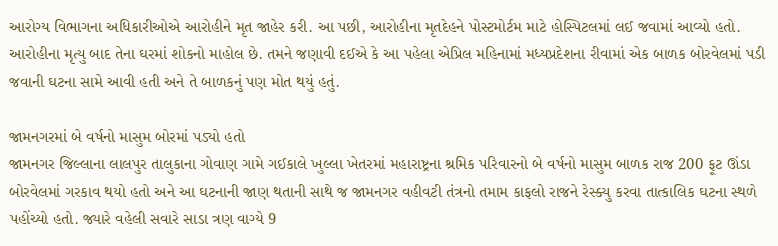આરોગ્ય વિભાગના અધિકારીઓએ આરોહીને મૃત જાહેર કરી. આ પછી, આરોહીના મૃતદેહને પોસ્ટમોર્ટમ માટે હોસ્પિટલમાં લઈ જવામાં આવ્યો હતો. આરોહીના મૃત્યુ બાદ તેના ઘરમાં શોકનો માહોલ છે. તમને જણાવી દઈએ કે આ પહેલા એપ્રિલ મહિનામાં મધ્યપ્રદેશના રીવામાં એક બાળક બોરવેલમાં પડી જવાની ઘટના સામે આવી હતી અને તે બાળકનું પણ મોત થયું હતું.

જામનગરમાં બે વર્ષનો માસુમ બોરમાં પડ્યો હતો
જામનગર જિલ્લાના લાલપુર તાલુકાના ગોવાણ ગામે ગઈકાલે ખુલ્લા ખેતરમાં મહારાષ્ટ્રના શ્રમિક પરિવારનો બે વર્ષનો માસુમ બાળક રાજ 200 ફૂટ ઊંડા બોરવેલમાં ગરકાવ થયો હતો અને આ ઘટનાની જાણ થતાની સાથે જ જામનગર વહીવટી તંત્રનો તમામ કાફલો રાજને રેસ્ક્યુ કરવા તાત્કાલિક ઘટના સ્થળે પહોંચ્યો હતો. જ્યારે વહેલી સવારે સાડા ત્રણ વાગ્યે 9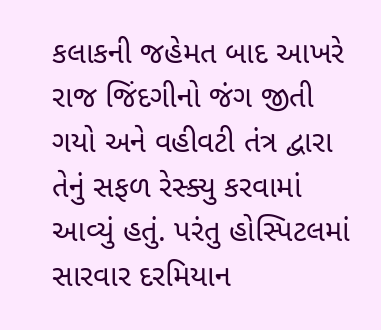કલાકની જહેમત બાદ આખરે રાજ જિંદગીનો જંગ જીતી ગયો અને વહીવટી તંત્ર દ્વારા તેનું સફળ રેસ્ક્યુ કરવામાં આવ્યું હતું. પરંતુ હોસ્પિટલમાં સારવાર દરમિયાન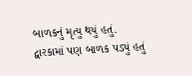બાળકનું મૃત્યુ થયું હતું.
દ્વારકામાં પણ બાળક પડ્યું હતું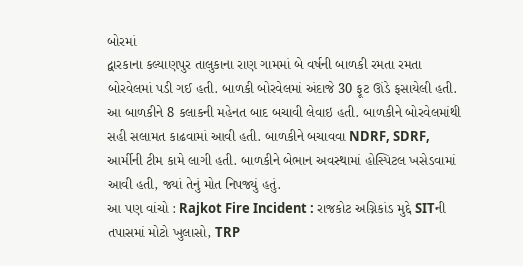બોરમાં
દ્વારકાના કલ્યાણપુર તાલુકાના રાણ ગામમાં બે વર્ષની બાળકી રમતા રમતા બોરવેલમાં પડી ગઈ હતી. બાળકી બોરવેલમાં અંદાજે 30 ફૂટ ઊંડે ફસાયેલી હતી. આ બાળકીને 8 કલાકની મહેનત બાદ બચાવી લેવાઇ હતી. બાળકીને બોરવેલમાંથી સહી સલામત કાઢવામાં આવી હતી. બાળકીને બચાવવા NDRF, SDRF, આર્મીની ટીમ કામે લાગી હતી. બાળકીને બેભાન અવસ્થામાં હોસ્પિટલ ખસેડવામાં આવી હતી, જ્યાં તેનું મોત નિપજ્યું હતું.
આ પણ વાંચો : Rajkot Fire Incident : રાજકોટ અગ્નિકાંડ મુદ્દે SITની તપાસમાં મોટો ખુલાસો, TRP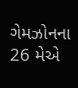ગેમઝોનના 26 મેએ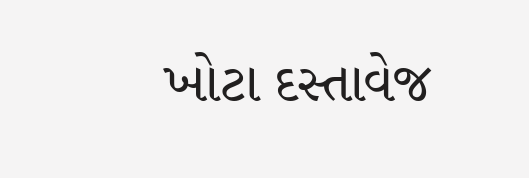ખોટા દસ્તાવેજ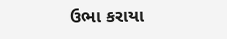ઉભા કરાયા